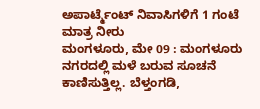ಅಪಾರ್ಟ್ಮೆಂಟ್ ನಿವಾಸಿಗಳಿಗೆ 1 ಗಂಟೆ ಮಾತ್ರ ನೀರು
ಮಂಗಳೂರು, ಮೇ 09 : ಮಂಗಳೂರು ನಗರದಲ್ಲಿ ಮಳೆ ಬರುವ ಸೂಚನೆ ಕಾಣಿಸುತ್ತಿಲ್ಲ. ಬೆಳ್ತಂಗಡಿ,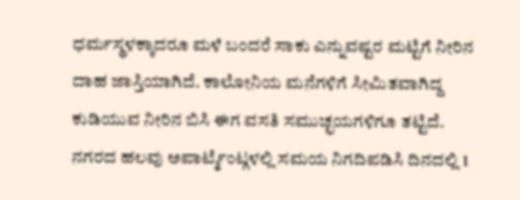ಧರ್ಮಸ್ಥಳಕ್ಕಾದರೂ ಮಳೆ ಬಂದರೆ ಸಾಕು ಎನ್ನುವಷ್ಟರ ಮಟ್ಟಿಗೆ ನೀರಿನ ದಾಹ ಜಾಸ್ತಿಯಾಗಿದೆ. ಕಾಲೋನಿಯ ಮನೆಗಳಿಗೆ ಸೀಮಿತವಾಗಿದ್ದ ಕುಡಿಯುವ ನೀರಿನ ಬಿಸಿ ಈಗ ವಸತಿ ಸಮುಚ್ಛಯಗಳಿಗೂ ತಟ್ಟಿದೆ.
ನಗರದ ಹಲವು ಅಪಾರ್ಟ್ಮೆಂಟ್ಗಳಲ್ಲಿ ಸಮಯ ನಿಗದಿಪಡಿಸಿ ದಿನದಲ್ಲಿ 1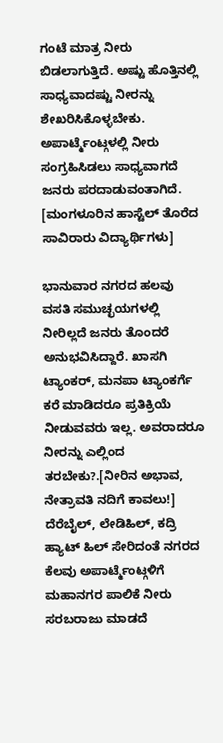ಗಂಟೆ ಮಾತ್ರ ನೀರು ಬಿಡಲಾಗುತ್ತಿದೆ. ಅಷ್ಟು ಹೊತ್ತಿನಲ್ಲಿ ಸಾಧ್ಯವಾದಷ್ಟು ನೀರನ್ನು ಶೇಖರಿಸಿಕೊಳ್ಳಬೇಕು. ಅಪಾರ್ಟ್ಮೆಂಟ್ಗಳಲ್ಲಿ ನೀರು ಸಂಗ್ರಹಿಸಿಡಲು ಸಾಧ್ಯವಾಗದೆ ಜನರು ಪರದಾಡುವಂತಾಗಿದೆ. [ಮಂಗಳೂರಿನ ಹಾಸ್ಟೆಲ್ ತೊರೆದ ಸಾವಿರಾರು ವಿದ್ಯಾರ್ಥಿಗಳು]

ಭಾನುವಾರ ನಗರದ ಹಲವು ವಸತಿ ಸಮುಚ್ಛಯಗಳಲ್ಲಿ ನೀರಿಲ್ಲದೆ ಜನರು ತೊಂದರೆ ಅನುಭವಿಸಿದ್ದಾರೆ. ಖಾಸಗಿ ಟ್ಯಾಂಕರ್, ಮನಪಾ ಟ್ಯಾಂಕರ್ಗೆ ಕರೆ ಮಾಡಿದರೂ ಪ್ರತಿಕ್ರಿಯೆ ನೀಡುವವರು ಇಲ್ಲ. ಅವರಾದರೂ ನೀರನ್ನು ಎಲ್ಲಿಂದ ತರಬೇಕು?.[ನೀರಿನ ಅಭಾವ, ನೇತ್ರಾವತಿ ನದಿಗೆ ಕಾವಲು!]
ದೆರೆಬೈಲ್, ಲೇಡಿಹಿಲ್, ಕದ್ರಿ ಹ್ಯಾಟ್ ಹಿಲ್ ಸೇರಿದಂತೆ ನಗರದ ಕೆಲವು ಅಪಾರ್ಟ್ಮೆಂಟ್ಗಳಿಗೆ ಮಹಾನಗರ ಪಾಲಿಕೆ ನೀರು ಸರಬರಾಜು ಮಾಡದೆ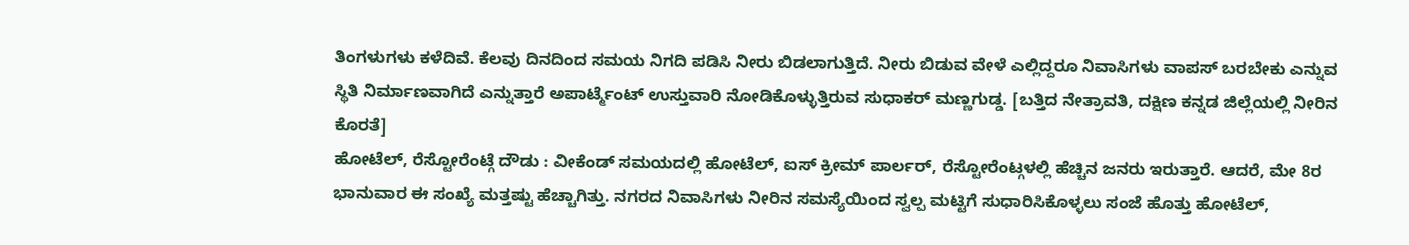ತಿಂಗಳುಗಳು ಕಳೆದಿವೆ. ಕೆಲವು ದಿನದಿಂದ ಸಮಯ ನಿಗದಿ ಪಡಿಸಿ ನೀರು ಬಿಡಲಾಗುತ್ತಿದೆ. ನೀರು ಬಿಡುವ ವೇಳೆ ಎಲ್ಲಿದ್ದರೂ ನಿವಾಸಿಗಳು ವಾಪಸ್ ಬರಬೇಕು ಎನ್ನುವ ಸ್ಥಿತಿ ನಿರ್ಮಾಣವಾಗಿದೆ ಎನ್ನುತ್ತಾರೆ ಅಪಾರ್ಟ್ಮೆಂಟ್ ಉಸ್ತುವಾರಿ ನೋಡಿಕೊಳ್ಳುತ್ತಿರುವ ಸುಧಾಕರ್ ಮಣ್ಣಗುಡ್ಡ. [ಬತ್ತಿದ ನೇತ್ರಾವತಿ, ದಕ್ಷಿಣ ಕನ್ನಡ ಜಿಲ್ಲೆಯಲ್ಲಿ ನೀರಿನ ಕೊರತೆ]
ಹೋಟೆಲ್, ರೆಸ್ಟೋರೆಂಟ್ಗೆ ದೌಡು : ವೀಕೆಂಡ್ ಸಮಯದಲ್ಲಿ ಹೋಟೆಲ್, ಐಸ್ ಕ್ರೀಮ್ ಪಾರ್ಲರ್, ರೆಸ್ಟೋರೆಂಟ್ಗಳಲ್ಲಿ ಹೆಚ್ಚಿನ ಜನರು ಇರುತ್ತಾರೆ. ಆದರೆ, ಮೇ 8ರ ಭಾನುವಾರ ಈ ಸಂಖ್ಯೆ ಮತ್ತಷ್ಟು ಹೆಚ್ಚಾಗಿತ್ತು. ನಗರದ ನಿವಾಸಿಗಳು ನೀರಿನ ಸಮಸ್ಯೆಯಿಂದ ಸ್ವಲ್ಪ ಮಟ್ಟಿಗೆ ಸುಧಾರಿಸಿಕೊಳ್ಳಲು ಸಂಜೆ ಹೊತ್ತು ಹೋಟೆಲ್,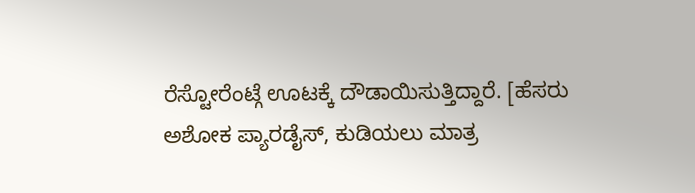ರೆಸ್ಟೋರೆಂಟ್ಗೆ ಊಟಕ್ಕೆ ದೌಡಾಯಿಸುತ್ತಿದ್ದಾರೆ. [ಹೆಸರು ಅಶೋಕ ಪ್ಯಾರಡೈಸ್, ಕುಡಿಯಲು ಮಾತ್ರ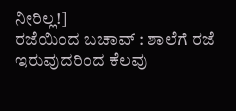ನೀರಿಲ್ಲ!]
ರಜೆಯಿಂದ ಬಚಾವ್ : ಶಾಲೆಗೆ ರಜೆ ಇರುವುದರಿಂದ ಕೆಲವು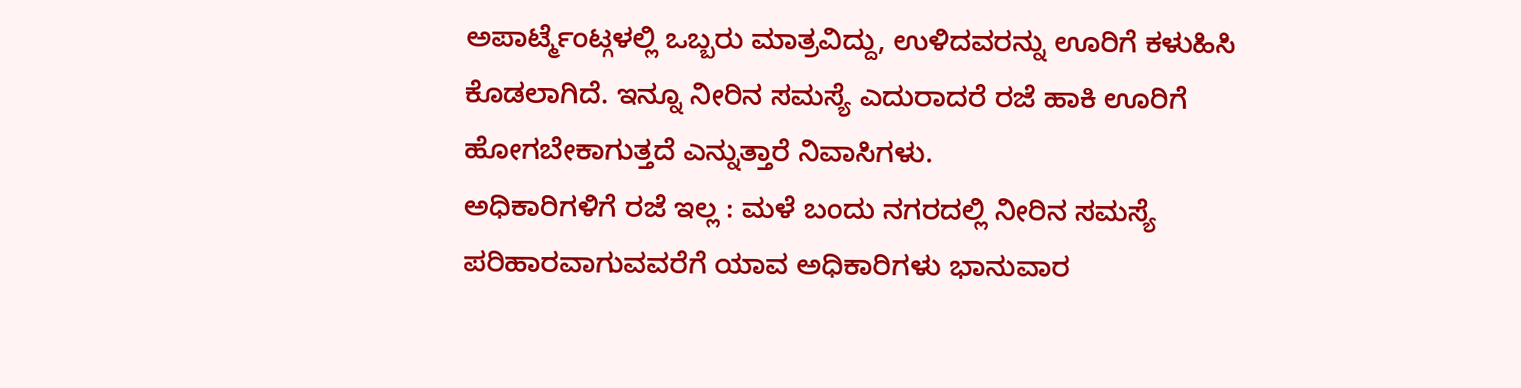ಅಪಾರ್ಟ್ಮೆಂಟ್ಗಳಲ್ಲಿ ಒಬ್ಬರು ಮಾತ್ರವಿದ್ದು, ಉಳಿದವರನ್ನು ಊರಿಗೆ ಕಳುಹಿಸಿ ಕೊಡಲಾಗಿದೆ. ಇನ್ನೂ ನೀರಿನ ಸಮಸ್ಯೆ ಎದುರಾದರೆ ರಜೆ ಹಾಕಿ ಊರಿಗೆ ಹೋಗಬೇಕಾಗುತ್ತದೆ ಎನ್ನುತ್ತಾರೆ ನಿವಾಸಿಗಳು.
ಅಧಿಕಾರಿಗಳಿಗೆ ರಜೆ ಇಲ್ಲ : ಮಳೆ ಬಂದು ನಗರದಲ್ಲಿ ನೀರಿನ ಸಮಸ್ಯೆ ಪರಿಹಾರವಾಗುವವರೆಗೆ ಯಾವ ಅಧಿಕಾರಿಗಳು ಭಾನುವಾರ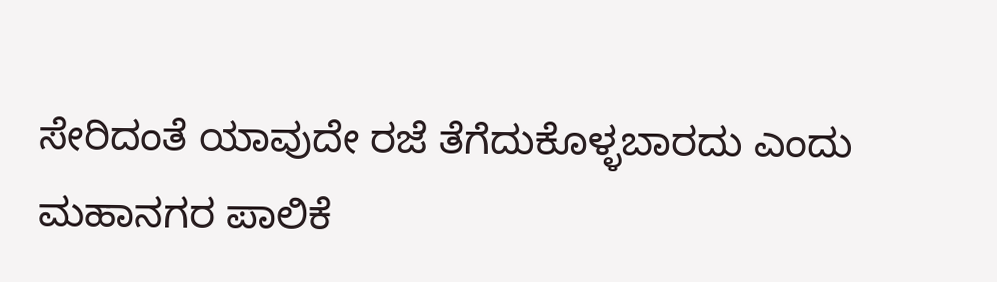ಸೇರಿದಂತೆ ಯಾವುದೇ ರಜೆ ತೆಗೆದುಕೊಳ್ಳಬಾರದು ಎಂದು ಮಹಾನಗರ ಪಾಲಿಕೆ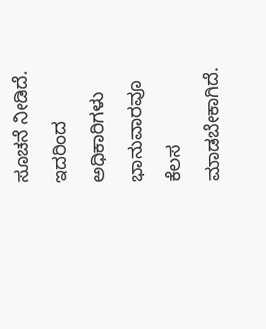ಸೂಚನೆ ನೀಡಿದೆ. ಇದರಿಂದ ಅಧಿಕಾರಿಗಳು ಭಾನುವಾರವೂ ಕೆಲಸ ಮಾಡಬೇಕಾಗಿದೆ.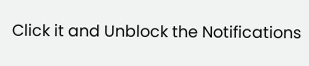Click it and Unblock the Notifications